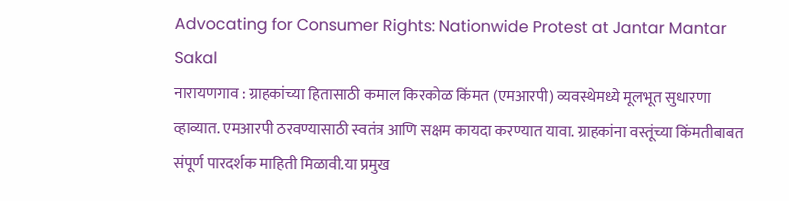Advocating for Consumer Rights: Nationwide Protest at Jantar Mantar
Sakal
नारायणगाव : ग्राहकांच्या हितासाठी कमाल किरकोळ किंमत (एमआरपी) व्यवस्थेमध्ये मूलभूत सुधारणा व्हाव्यात. एमआरपी ठरवण्यासाठी स्वतंत्र आणि सक्षम कायदा करण्यात यावा. ग्राहकांना वस्तूंच्या किंमतीबाबत संपूर्ण पारदर्शक माहिती मिळावी.या प्रमुख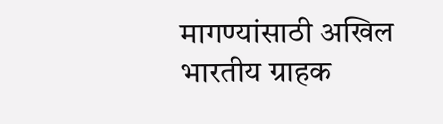मागण्यांसाठी अखिल भारतीय ग्राहक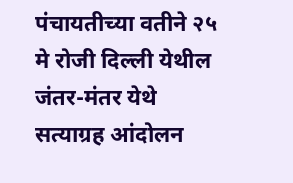पंचायतीच्या वतीने २५ मे रोजी दिल्ली येथील जंतर-मंतर येथे सत्याग्रह आंदोलन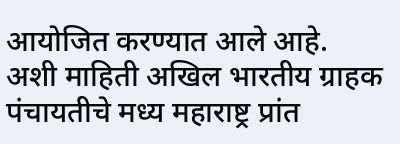आयोजित करण्यात आले आहे. अशी माहिती अखिल भारतीय ग्राहक पंचायतीचे मध्य महाराष्ट्र प्रांत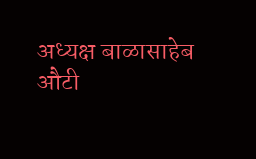अध्यक्ष बाळासाहेब औटी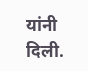यांनी दिली.